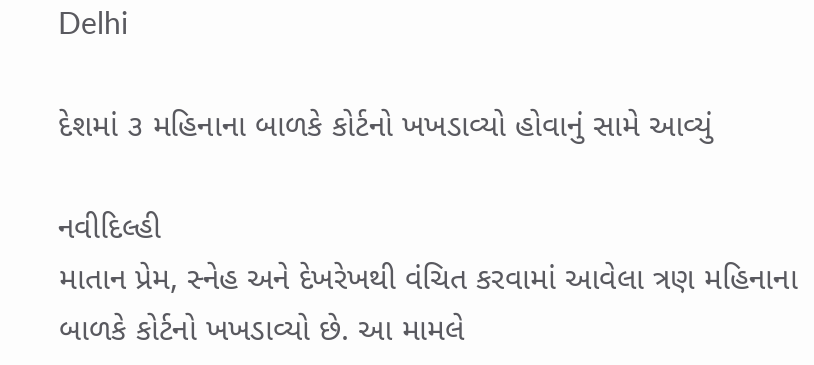Delhi

દેશમાં ૩ મહિનાના બાળકે કોર્ટનો ખખડાવ્યો હોવાનું સામે આવ્યું

નવીદિલ્હી
માતાન પ્રેમ, સ્નેહ અને દેખરેખથી વંચિત કરવામાં આવેલા ત્રણ મહિનાના બાળકે કોર્ટનો ખખડાવ્યો છે. આ મામલે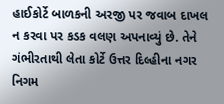હાઈકોર્ટે બાળકની અરજી પર જવાબ દાખલ ન કરવા પર કડક વલણ અપનાવ્યું છે. તેને ગંભીરતાથી લેતા કોર્ટે ઉત્તર દિલ્હીના નગર નિગમ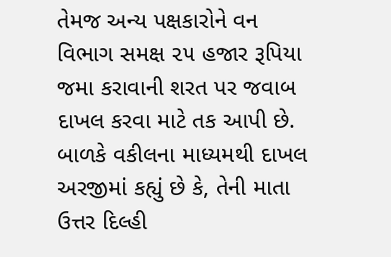તેમજ અન્ય પક્ષકારોને વન વિભાગ સમક્ષ ૨૫ હજાર રૂપિયા જમા કરાવાની શરત પર જવાબ દાખલ કરવા માટે તક આપી છે. બાળકે વકીલના માધ્યમથી દાખલ અરજીમાં કહ્યું છે કે, તેની માતા ઉત્તર દિલ્હી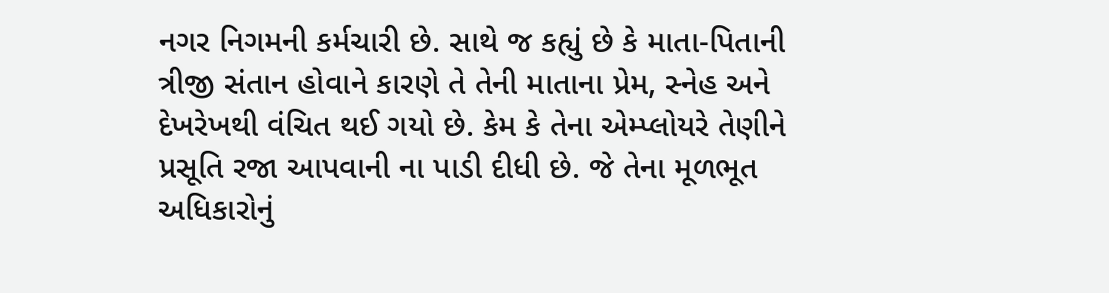નગર નિગમની કર્મચારી છે. સાથે જ કહ્યું છે કે માતા-પિતાની ત્રીજી સંતાન હોવાને કારણે તે તેની માતાના પ્રેમ, સ્નેહ અને દેખરેખથી વંચિત થઈ ગયો છે. કેમ કે તેના એમ્પ્લોયરે તેણીને પ્રસૂતિ રજા આપવાની ના પાડી દીધી છે. જે તેના મૂળભૂત અધિકારોનું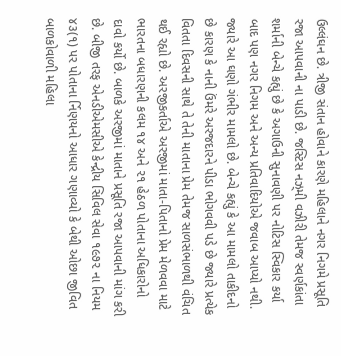ઉલ્લંઘન છે. ત્રીજી સંતાન હોવાને કારણે મહિલાને નગર નિગમે પ્રસૂતિ રજા આપવાની ના પાડી છે. જસ્ટિસ નઝ્‌મી વઝીરી તેમજ સ્વર્ણકાંતા શર્માની બેન્ચે કહ્યું છે કે અગાઉની સુનાવણી પર નોટિસ સ્વિકાર કર્યા બાદ પણ નગર નિગમ અને અન્ય પ્રતિવાદિયોએ જવાબ આપ્યો નથી. જ્યારે આ ઘણો ગંભીર મામલો છે. બેન્ચે કહ્યું કે આ મામલો તાકીદનો છે કારણ કે નાની ઉંમરે અરજદારને પીડા ભોગવવી પડે છે જ્યારે પ્રત્યેક વિતતા દિવસની સાથે તે તેની માતાના પ્રેમ તેમજ સાળસંભાળથી વંચિત થઈ રહ્યો છે. અરજીકર્તાએ અરજીમાં માતા-પિતાનો પ્રેમ મેળવવા માટે ભારતના બધારણની કલમ ૧૪ અને ૨૧ હેઠળ પોતાના અધિકારોનો દાવો કર્યો છે. બાળકે અરજીમાં માતાને પ્રસૂતિ રજા આપવાની માંગ કરી છે. બીજી તરફ એનડીએમસીએ કેન્દ્રીય સિવિલ સેવા ૧૯૭૨ ના નિયમ ૪૩(૧) પર પોતાના ર્નિણયનો આધાર ગણાવ્યો કે બેથી ઓછા જીવિત બાળકોવાળી મહિલા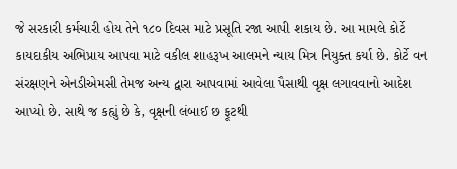જે સરકારી કર્મચારી હોય તેને ૧૮૦ દિવસ માટે પ્રસૂતિ રજા આપી શકાય છે. આ મામલે કોર્ટે કાયદાકીય અભિપ્રાય આપવા માટે વકીલ શાહરૂખ આલમને ન્યાય મિત્ર નિયુક્ત કર્યા છે. કોર્ટે વન સંરક્ષણને એનડીએમસી તેમજ અન્ય દ્વારા આપવામાં આવેલા પૈસાથી વૃક્ષ લગાવવાનો આદેશ આપ્યો છે. સાથે જ કહ્યું છે કે, વૃક્ષની લંબાઈ છ ફૂટથી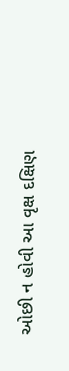ઓછી ન હોવી આ વૃક્ષ દક્ષિણ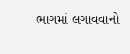ભાગમાં લગાવવાનો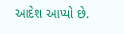આદેશ આપ્યો છે.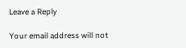Leave a Reply

Your email address will not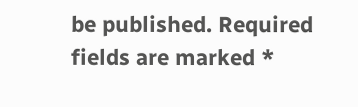be published. Required fields are marked *